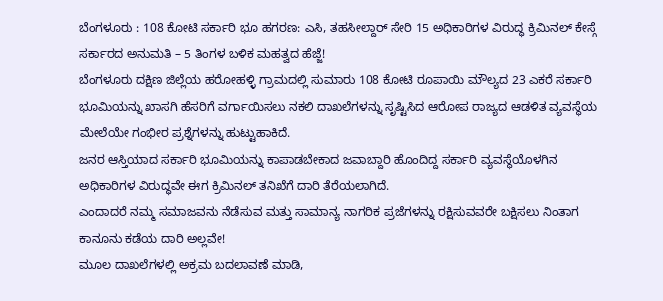ಬೆಂಗಳೂರು : 108 ಕೋಟಿ ಸರ್ಕಾರಿ ಭೂ ಹಗರಣ: ಎಸಿ, ತಹಸೀಲ್ದಾರ್ ಸೇರಿ 15 ಅಧಿಕಾರಿಗಳ ವಿರುದ್ಧ ಕ್ರಿಮಿನಲ್ ಕೇಸ್ಗೆ ಸರ್ಕಾರದ ಅನುಮತಿ – 5 ತಿಂಗಳ ಬಳಿಕ ಮಹತ್ವದ ಹೆಜ್ಜೆ!
ಬೆಂಗಳೂರು ದಕ್ಷಿಣ ಜಿಲ್ಲೆಯ ಹರೋಹಳ್ಳಿ ಗ್ರಾಮದಲ್ಲಿ ಸುಮಾರು 108 ಕೋಟಿ ರೂಪಾಯಿ ಮೌಲ್ಯದ 23 ಎಕರೆ ಸರ್ಕಾರಿ ಭೂಮಿಯನ್ನು ಖಾಸಗಿ ಹೆಸರಿಗೆ ವರ್ಗಾಯಿಸಲು ನಕಲಿ ದಾಖಲೆಗಳನ್ನು ಸೃಷ್ಟಿಸಿದ ಆರೋಪ ರಾಜ್ಯದ ಆಡಳಿತ ವ್ಯವಸ್ಥೆಯ ಮೇಲೆಯೇ ಗಂಭೀರ ಪ್ರಶ್ನೆಗಳನ್ನು ಹುಟ್ಟುಹಾಕಿದೆ.
ಜನರ ಆಸ್ತಿಯಾದ ಸರ್ಕಾರಿ ಭೂಮಿಯನ್ನು ಕಾಪಾಡಬೇಕಾದ ಜವಾಬ್ದಾರಿ ಹೊಂದಿದ್ದ ಸರ್ಕಾರಿ ವ್ಯವಸ್ಥೆಯೊಳಗಿನ ಅಧಿಕಾರಿಗಳ ವಿರುದ್ಧವೇ ಈಗ ಕ್ರಿಮಿನಲ್ ತನಿಖೆಗೆ ದಾರಿ ತೆರೆಯಲಾಗಿದೆ.
ಎಂದಾದರೆ ನಮ್ಮ ಸಮಾಜವನು ನೆಡೆಸುವ ಮತ್ತು ಸಾಮಾನ್ಯ ನಾಗರಿಕ ಪ್ರಜೆಗಳನ್ನು ರಕ್ಷಿಸುವವರೇ ಬಕ್ಷಿಸಲು ನಿಂತಾಗ ಕಾನೂನು ಕಡೆಯ ದಾರಿ ಅಲ್ಲವೇ!
ಮೂಲ ದಾಖಲೆಗಳಲ್ಲಿ ಅಕ್ರಮ ಬದಲಾವಣೆ ಮಾಡಿ,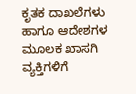ಕೃತಕ ದಾಖಲೆಗಳು ಹಾಗೂ ಆದೇಶಗಳ ಮೂಲಕ ಖಾಸಗಿ ವ್ಯಕ್ತಿಗಳಿಗೆ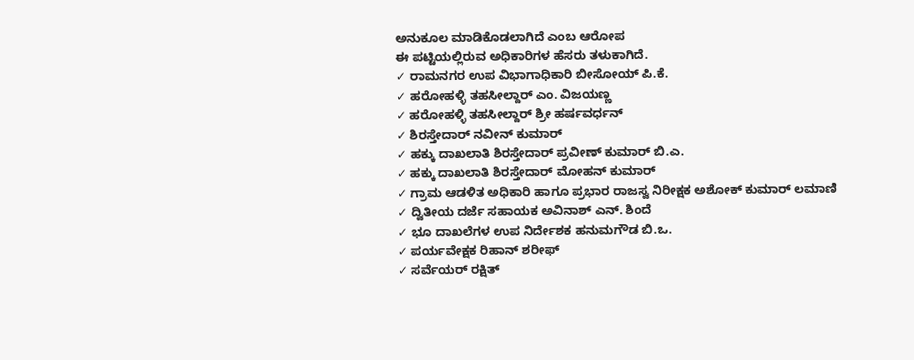ಅನುಕೂಲ ಮಾಡಿಕೊಡಲಾಗಿದೆ ಎಂಬ ಆರೋಪ
ಈ ಪಟ್ಟಿಯಲ್ಲಿರುವ ಅಧಿಕಾರಿಗಳ ಹೆಸರು ತಳುಕಾಗಿದೆ.
✓ ರಾಮನಗರ ಉಪ ವಿಭಾಗಾಧಿಕಾರಿ ಬೀಸೋಯ್ ಪಿ.ಕೆ.
✓ ಹರೋಹಳ್ಳಿ ತಹಸೀಲ್ದಾರ್ ಎಂ. ವಿಜಯಣ್ಣ
✓ ಹರೋಹಳ್ಳಿ ತಹಸೀಲ್ದಾರ್ ಶ್ರೀ ಹರ್ಷವರ್ಧನ್
✓ ಶಿರಸ್ತೇದಾರ್ ನವೀನ್ ಕುಮಾರ್
✓ ಹಕ್ಕು ದಾಖಲಾತಿ ಶಿರಸ್ತೇದಾರ್ ಪ್ರವೀಣ್ ಕುಮಾರ್ ಬಿ.ಎ.
✓ ಹಕ್ಕು ದಾಖಲಾತಿ ಶಿರಸ್ತೇದಾರ್ ಮೋಹನ್ ಕುಮಾರ್
✓ ಗ್ರಾಮ ಆಡಳಿತ ಅಧಿಕಾರಿ ಹಾಗೂ ಪ್ರಭಾರ ರಾಜಸ್ವ ನಿರೀಕ್ಷಕ ಅಶೋಕ್ ಕುಮಾರ್ ಲಮಾಣಿ
✓ ದ್ವಿತೀಯ ದರ್ಜೆ ಸಹಾಯಕ ಅವಿನಾಶ್ ಎನ್. ಶಿಂದೆ
✓ ಭೂ ದಾಖಲೆಗಳ ಉಪ ನಿರ್ದೇಶಕ ಹನುಮಗೌಡ ಬಿ.ಒ.
✓ ಪರ್ಯವೇಕ್ಷಕ ರಿಹಾನ್ ಶರೀಫ್
✓ ಸರ್ವೆಯರ್ ರಕ್ಷಿತ್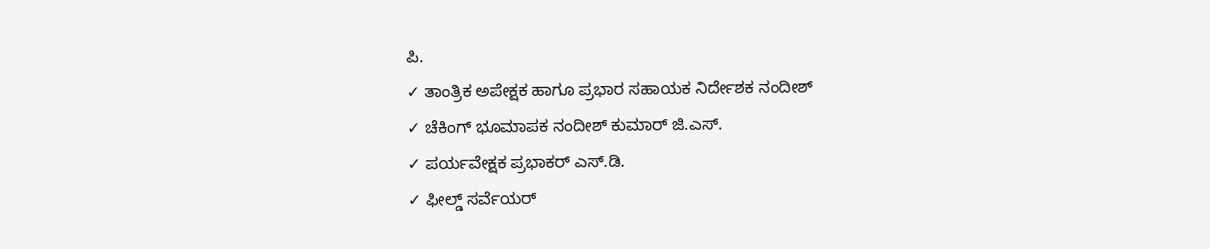ಪಿ.
✓ ತಾಂತ್ರಿಕ ಅಪೇಕ್ಷಕ ಹಾಗೂ ಪ್ರಭಾರ ಸಹಾಯಕ ನಿರ್ದೇಶಕ ನಂದೀಶ್
✓ ಚೆಕಿಂಗ್ ಭೂಮಾಪಕ ನಂದೀಶ್ ಕುಮಾರ್ ಜಿ.ಎಸ್.
✓ ಪರ್ಯವೇಕ್ಷಕ ಪ್ರಭಾಕರ್ ಎಸ್.ಡಿ.
✓ ಫೀಲ್ಡ್ ಸರ್ವೆಯರ್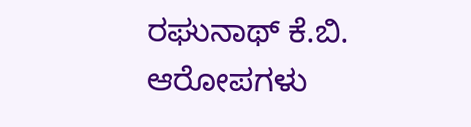ರಘುನಾಥ್ ಕೆ.ಬಿ.
ಆರೋಪಗಳು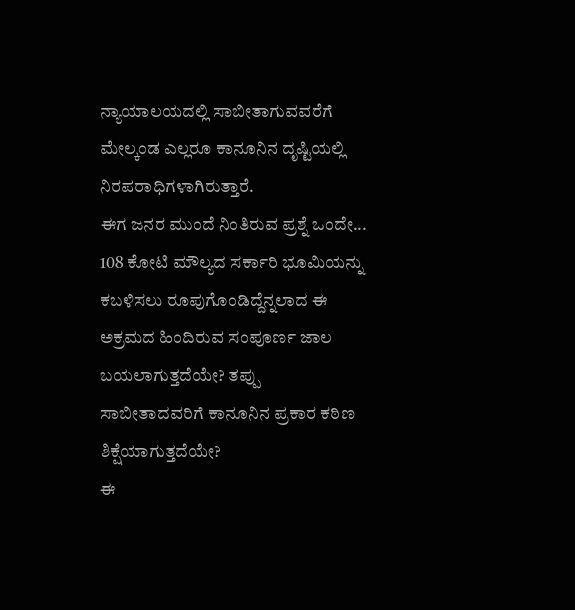ನ್ಯಾಯಾಲಯದಲ್ಲಿ ಸಾಬೀತಾಗುವವರೆಗೆ ಮೇಲ್ಕಂಡ ಎಲ್ಲರೂ ಕಾನೂನಿನ ದೃಷ್ಟಿಯಲ್ಲಿ ನಿರಪರಾಧಿಗಳಾಗಿರುತ್ತಾರೆ.
ಈಗ ಜನರ ಮುಂದೆ ನಿಂತಿರುವ ಪ್ರಶ್ನೆ ಒಂದೇ...
108 ಕೋಟಿ ಮೌಲ್ಯದ ಸರ್ಕಾರಿ ಭೂಮಿಯನ್ನು ಕಬಳಿಸಲು ರೂಪುಗೊಂಡಿದ್ದೆನ್ನಲಾದ ಈ ಅಕ್ರಮದ ಹಿಂದಿರುವ ಸಂಪೂರ್ಣ ಜಾಲ ಬಯಲಾಗುತ್ತದೆಯೇ? ತಪ್ಪು ಸಾಬೀತಾದವರಿಗೆ ಕಾನೂನಿನ ಪ್ರಕಾರ ಕಠಿಣ ಶಿಕ್ಷೆಯಾಗುತ್ತದೆಯೇ?
ಈ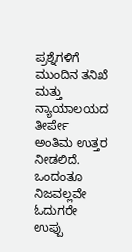ಪ್ರಶ್ನೆಗಳಿಗೆ ಮುಂದಿನ ತನಿಖೆ ಮತ್ತು ನ್ಯಾಯಾಲಯದ ತೀರ್ಪೇ ಅಂತಿಮ ಉತ್ತರ ನೀಡಲಿದೆ.
ಒಂದಂತೂ ನಿಜವಲ್ಲವೇ ಓದುಗರೇ ಉಪ್ಪು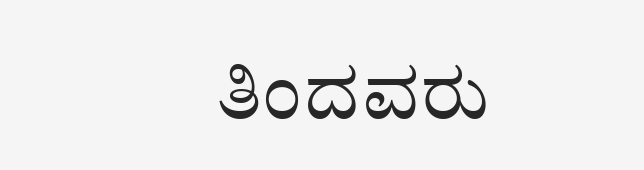ತಿಂದವರು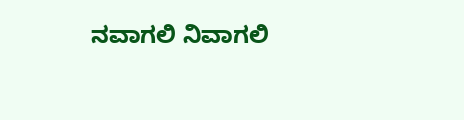ನವಾಗಲಿ ನಿವಾಗಲಿ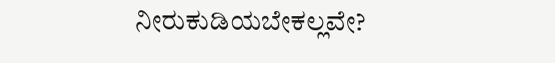ನೀರುಕುಡಿಯಬೇಕಲ್ಲವೇ?